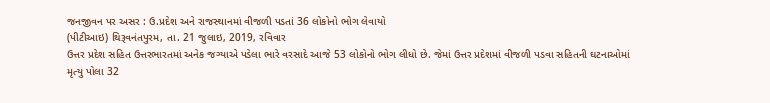જનજીવન પર અસર : ઉ.પ્રદેશ અને રાજસ્થાનમાં વીજળી પડતાં 36 લોકોનો ભોગ લેવાયો
(પીટીઆઇ) થિરૂવનંતપુરમ, તા. 21 જુલાઇ, 2019, રવિવાર
ઉત્તર પ્રદેશ સહિત ઉત્તરભારતમાં અનેક જગ્યાએ પડેલા ભારે વરસાદે આજે 53 લોકોનો ભોગ લીધો છે. જેમાં ઉત્તર પ્રદેશમાં વીજળી પડવા સહિતની ઘટનાઓમાં મૃત્યુ પોલા 32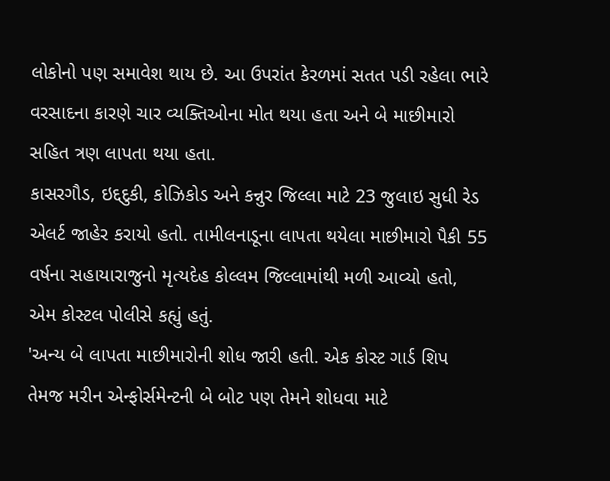લોકોનો પણ સમાવેશ થાય છે. આ ઉપરાંત કેરળમાં સતત પડી રહેલા ભારે વરસાદના કારણે ચાર વ્યક્તિઓના મોત થયા હતા અને બે માછીમારો સહિત ત્રણ લાપતા થયા હતા.
કાસરગૌડ, ઇદ્દદુકી, કોઝિકોડ અને કન્નુર જિલ્લા માટે 23 જુલાઇ સુધી રેડ એલર્ટ જાહેર કરાયો હતો. તામીલનાડૂના લાપતા થયેલા માછીમારો પૈકી 55 વર્ષના સહાયારાજુનો મૃત્યદેહ કોલ્લમ જિલ્લામાંથી મળી આવ્યો હતો, એમ કોસ્ટલ પોલીસે કહ્યું હતું.
'અન્ય બે લાપતા માછીમારોની શોધ જારી હતી. એક કોસ્ટ ગાર્ડ શિપ તેમજ મરીન એન્ફોર્સમેન્ટની બે બોટ પણ તેમને શોધવા માટે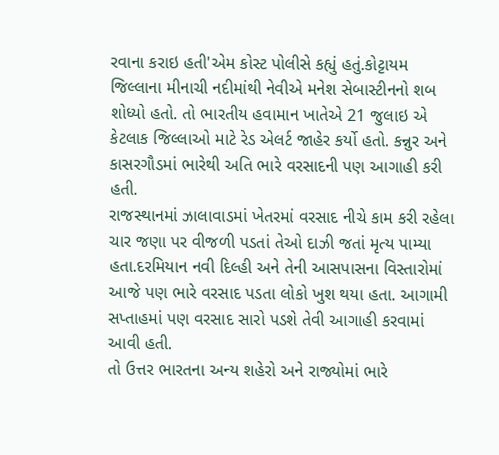રવાના કરાઇ હતી'એમ કોસ્ટ પોલીસે કહ્યું હતું.કોટ્ટાયમ જિલ્લાના મીનાચી નદીમાંથી નેવીએ મનેશ સેબાસ્ટીનનો શબ શોધ્યો હતો. તો ભારતીય હવામાન ખાતેએ 21 જુલાઇ એ કેટલાક જિલ્લાઓ માટે રેડ એલર્ટ જાહેર કર્યો હતો. કન્નુર અને કાસરગૌડમાં ભારેથી અતિ ભારે વરસાદની પણ આગાહી કરી હતી.
રાજસ્થાનમાં ઝાલાવાડમાં ખેતરમાં વરસાદ નીચે કામ કરી રહેલા ચાર જણા પર વીજળી પડતાં તેઓ દાઝી જતાં મૃત્ય પામ્યા હતા.દરમિયાન નવી દિલ્હી અને તેની આસપાસના વિસ્તારોમાં આજે પણ ભારે વરસાદ પડતા લોકો ખુશ થયા હતા. આગામી સપ્તાહમાં પણ વરસાદ સારો પડશે તેવી આગાહી કરવામાં આવી હતી.
તો ઉત્તર ભારતના અન્ય શહેરો અને રાજ્યોમાં ભારે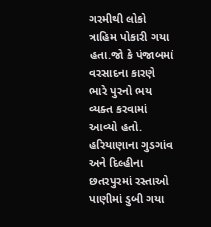ગરમીથી લોકો ત્રાહિમ પોકારી ગયા હતા.જો કે પંજાબમાં વરસાદના કારણે ભારે પુરનો ભય વ્યક્ત કરવામાં આવ્યો હતો. હરિયાણાના ગુડગાંવ અને દિલ્હીના છતરપુરમાં રસ્તાઓ પાણીમાં ડુબી ગયા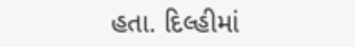હતા. દિલ્હીમાં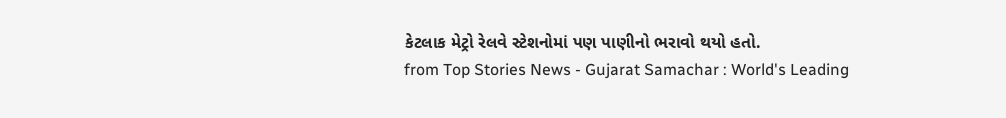કેટલાક મેટ્રો રેલવે સ્ટેશનોમાં પણ પાણીનો ભરાવો થયો હતો.
from Top Stories News - Gujarat Samachar : World's Leading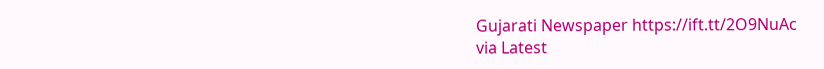Gujarati Newspaper https://ift.tt/2O9NuAc
via Latest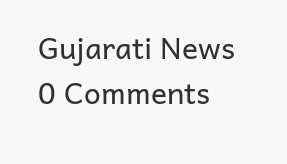Gujarati News
0 Comments